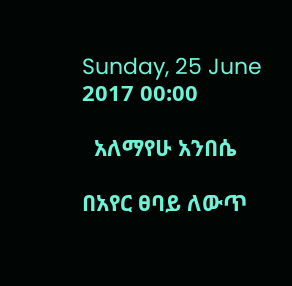Sunday, 25 June 2017 00:00

  አለማየሁ አንበሴ

በአየር ፀባይ ለውጥ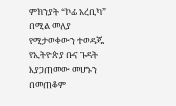ምክንያት “ኮፊ አረቢካ” በሚል መለያ የሚታወቀውን ተወዳጁ የኢትዮጵያ ቡና ጉዳት እያጋጠመው መሆኑን በመጠቆም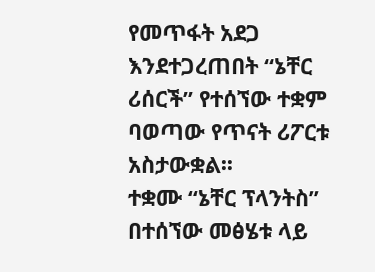የመጥፋት አደጋ እንደተጋረጠበት “ኔቸር ሪሰርች” የተሰኘው ተቋም ባወጣው የጥናት ሪፖርቱ አስታውቋል፡፡
ተቋሙ “ኔቸር ፕላንትስ” በተሰኘው መፅሄቱ ላይ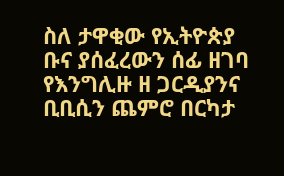ስለ ታዋቂው የኢትዮጵያ ቡና ያሰፈረውን ሰፊ ዘገባ የእንግሊዙ ዘ ጋርዲያንና ቢቢሲን ጨምሮ በርካታ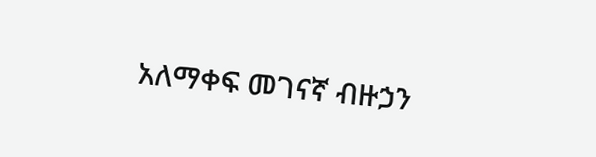አለማቀፍ መገናኛ ብዙኃን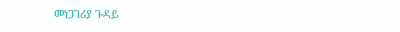መነጋገሪያ ጉዳይ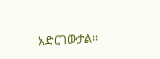አድርገውታል፡፡